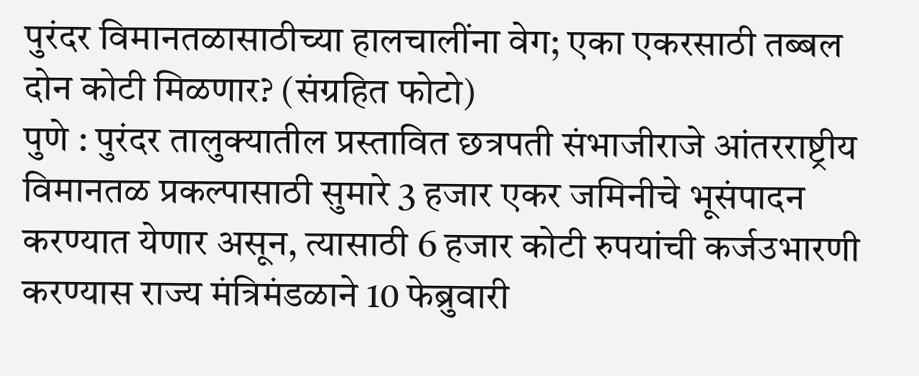पुरंदर विमानतळासाठीच्या हालचालींना वेग; एका एकरसाठी तब्बल दोन कोटी मिळणार? (संग्रहित फोटो)
पुणे : पुरंदर तालुक्यातील प्रस्तावित छत्रपती संभाजीराजे आंतरराष्ट्रीय विमानतळ प्रकल्पासाठी सुमारे 3 हजार एकर जमिनीचे भूसंपादन करण्यात येणार असून, त्यासाठी 6 हजार कोटी रुपयांची कर्जउभारणी करण्यास राज्य मंत्रिमंडळाने 10 फेब्रुवारी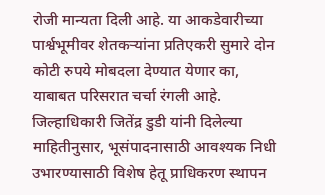रोजी मान्यता दिली आहे. या आकडेवारीच्या पार्श्वभूमीवर शेतकऱ्यांना प्रतिएकरी सुमारे दोन कोटी रुपये मोबदला देण्यात येणार का, याबाबत परिसरात चर्चा रंगली आहे.
जिल्हाधिकारी जितेंद्र डुडी यांनी दिलेल्या माहितीनुसार, भूसंपादनासाठी आवश्यक निधी उभारण्यासाठी विशेष हेतू प्राधिकरण स्थापन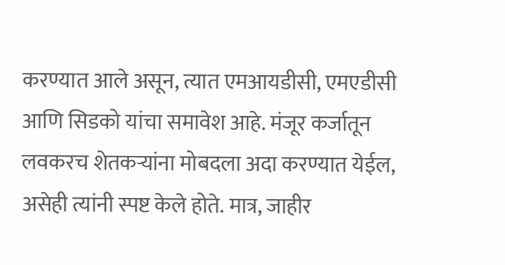करण्यात आले असून, त्यात एमआयडीसी, एमएडीसी आणि सिडको यांचा समावेश आहे. मंजूर कर्जातून लवकरच शेतकऱ्यांना मोबदला अदा करण्यात येईल, असेही त्यांनी स्पष्ट केले होते. मात्र, जाहीर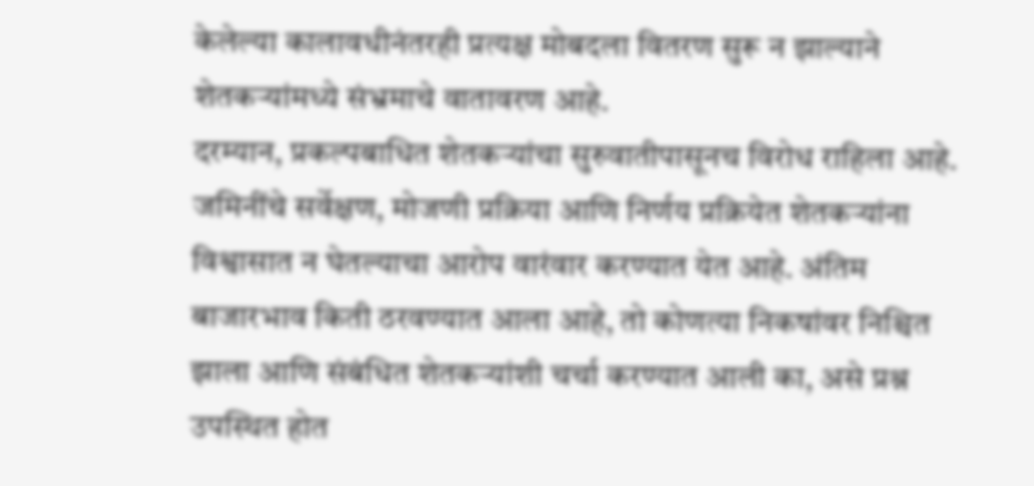केलेल्या कालावधीनंतरही प्रत्यक्ष मोबदला वितरण सुरू न झाल्याने शेतकऱ्यांमध्ये संभ्रमाचे वातावरण आहे.
दरम्यान, प्रकल्पबाधित शेतकऱ्यांचा सुरुवातीपासूनच विरोध राहिला आहे. जमिनींचे सर्वेक्षण, मोजणी प्रक्रिया आणि निर्णय प्रक्रियेत शेतकऱ्यांना विश्वासात न घेतल्याचा आरोप वारंवार करण्यात येत आहे. अंतिम बाजारभाव किती ठरवण्यात आला आहे, तो कोणत्या निकषांवर निश्चित झाला आणि संबंधित शेतकऱ्यांशी चर्चा करण्यात आली का, असे प्रश्न उपस्थित होत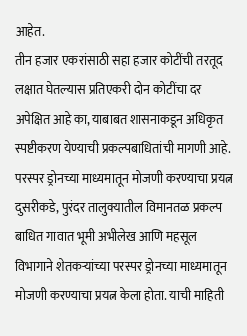आहेत.
तीन हजार एकरांसाठी सहा हजार कोटींची तरतूद लक्षात घेतल्यास प्रतिएकरी दोन कोटींचा दर अपेक्षित आहे का, याबाबत शासनाकडून अधिकृत स्पष्टीकरण येण्याची प्रकल्पबाधितांची मागणी आहे.
परस्पर ड्रोनच्या माध्यमातून मोजणी करण्याचा प्रयत्न
दुसरीकडे, पुरंदर तालुक्यातील विमानतळ प्रकल्प बाधित गावात भूमी अभीलेख आणि महसूल विभागाने शेतकऱ्यांच्या परस्पर ड्रोनच्या माध्यमातून मोजणी करण्याचा प्रयत्न केला होता. याची माहिती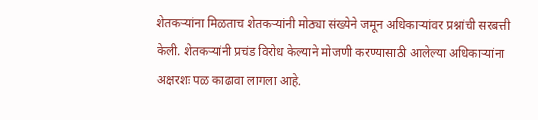शेतकऱ्यांना मिळताच शेतकऱ्यांनी मोठ्या संख्येने जमून अधिकाऱ्यांवर प्रश्नांची सरबत्ती केली. शेतकऱ्यांनी प्रचंड विरोध केल्याने मोजणी करण्यासाठी आलेल्या अधिकाऱ्यांना अक्षरशः पळ काढावा लागला आहे.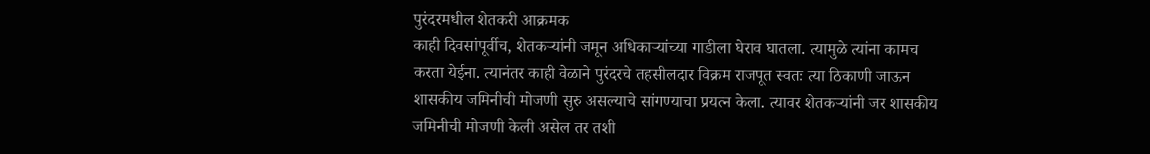पुरंदरमधील शेतकरी आक्रमक
काही दिवसांपूर्वीच, शेतकऱ्यांनी जमून अधिकाऱ्यांच्या गाडीला घेराव घातला. त्यामुळे त्यांना कामच करता येईना. त्यानंतर काही वेळाने पुरंदरचे तहसीलदार विक्रम राजपूत स्वतः त्या ठिकाणी जाऊन शासकीय जमिनीची मोजणी सुरु असल्याचे सांगण्याचा प्रयत्न केला. त्यावर शेतकऱ्यांनी जर शासकीय जमिनीची मोजणी केली असेल तर तशी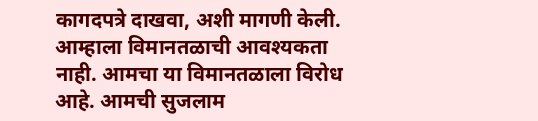कागदपत्रे दाखवा, अशी मागणी केली. आम्हाला विमानतळाची आवश्यकता नाही. आमचा या विमानतळाला विरोध आहे. आमची सुजलाम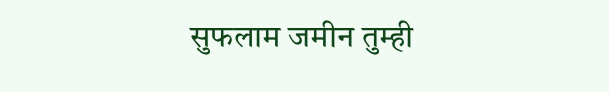सुफलाम जमीन तुम्ही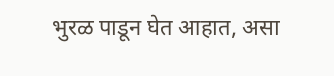भुरळ पाडून घेत आहात, असा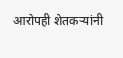आरोपही शेतकऱ्यांनी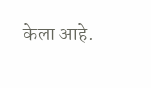केला आहे.